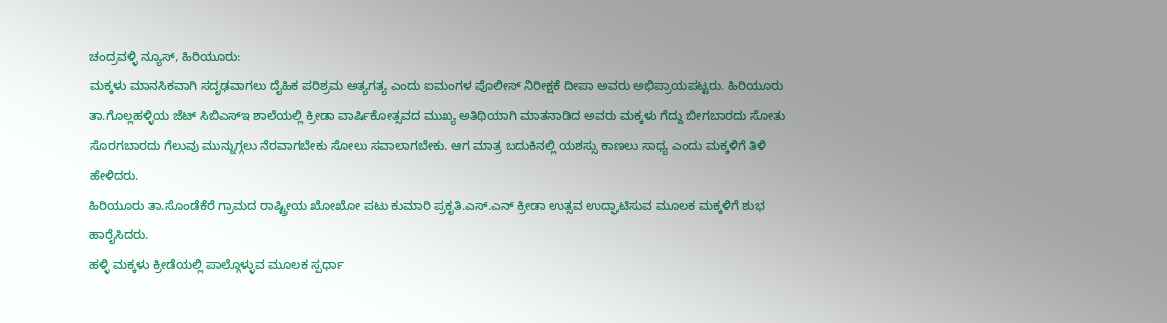ಚಂದ್ರವಳ್ಳಿ ನ್ಯೂಸ್, ಹಿರಿಯೂರು:
ಮಕ್ಕಳು ಮಾನಸಿಕವಾಗಿ ಸದೃಢವಾಗಲು ದೈಹಿಕ ಪರಿಶ್ರಮ ಅತ್ಯಗತ್ಯ ಎಂದು ಐಮಂಗಳ ಪೊಲೀಸ್ ನಿರೀಕ್ಷಕೆ ದೀಪಾ ಅವರು ಅಭಿಪ್ರಾಯಪಟ್ಟರು. ಹಿರಿಯೂರು ತಾ.ಗೊಲ್ಲಹಳ್ಳಿಯ ಜೆಟ್ ಸಿಬಿಎಸ್ಇ ಶಾಲೆಯಲ್ಲಿ ಕ್ರೀಡಾ ವಾರ್ಷಿಕೋತ್ಸವದ ಮುಖ್ಯ ಅತಿಥಿಯಾಗಿ ಮಾತನಾಡಿದ ಅವರು ಮಕ್ಕಳು ಗೆದ್ದು ಬೀಗಬಾರದು ಸೋತು ಸೊರಗಬಾರದು ಗೆಲುವು ಮುನ್ನುಗ್ಗಲು ನೆರವಾಗಬೇಕು ಸೋಲು ಸವಾಲಾಗಬೇಕು. ಆಗ ಮಾತ್ರ ಬದುಕಿನಲ್ಲಿ ಯಶಸ್ಸು ಕಾಣಲು ಸಾಧ್ಯ ಎಂದು ಮಕ್ಕಳಿಗೆ ತಿಳಿ ಹೇಳಿದರು.
ಹಿರಿಯೂರು ತಾ.ಸೊಂಡೆಕೆರೆ ಗ್ರಾಮದ ರಾಷ್ಟ್ರೀಯ ಖೋಖೋ ಪಟು ಕುಮಾರಿ ಪ್ರಕೃತಿ.ಎಸ್.ಎನ್ ಕ್ರೀಡಾ ಉತ್ಸವ ಉದ್ಘಾಟಿಸುವ ಮೂಲಕ ಮಕ್ಕಳಿಗೆ ಶುಭ ಹಾರೈಸಿದರು.
ಹಳ್ಳಿ ಮಕ್ಕಳು ಕ್ರೀಡೆಯಲ್ಲಿ ಪಾಲ್ಗೊಳ್ಳುವ ಮೂಲಕ ಸ್ಪರ್ಧಾ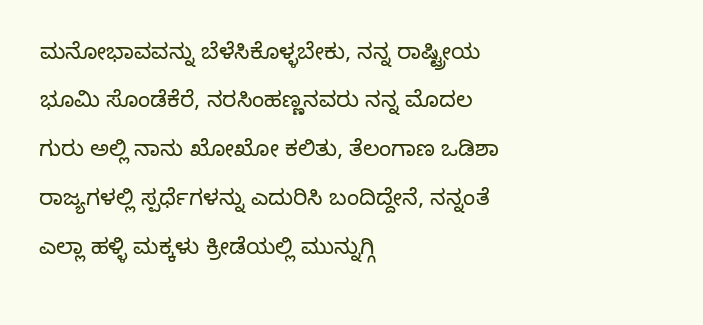ಮನೋಭಾವವನ್ನು ಬೆಳೆಸಿಕೊಳ್ಳಬೇಕು, ನನ್ನ ರಾಷ್ಟ್ರೀಯ ಭೂಮಿ ಸೊಂಡೆಕೆರೆ, ನರಸಿಂಹಣ್ಣನವರು ನನ್ನ ಮೊದಲ ಗುರು ಅಲ್ಲಿ ನಾನು ಖೋಖೋ ಕಲಿತು, ತೆಲಂಗಾಣ ಒಡಿಶಾ ರಾಜ್ಯಗಳಲ್ಲಿ ಸ್ಪರ್ಧೆಗಳನ್ನು ಎದುರಿಸಿ ಬಂದಿದ್ದೇನೆ, ನನ್ನಂತೆ ಎಲ್ಲಾ ಹಳ್ಳಿ ಮಕ್ಕಳು ಕ್ರೀಡೆಯಲ್ಲಿ ಮುನ್ನುಗ್ಗಿ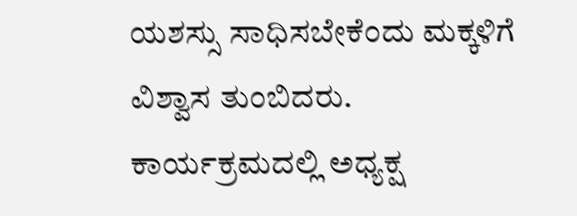ಯಶಸ್ಸು ಸಾಧಿಸಬೇಕೆಂದು ಮಕ್ಕಳಿಗೆ ವಿಶ್ವಾಸ ತುಂಬಿದರು.
ಕಾರ್ಯಕ್ರಮದಲ್ಲಿ ಅಧ್ಯಕ್ಷ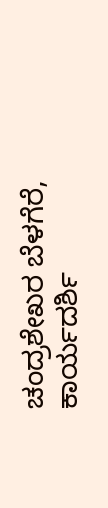ಚಂದ್ರಶೇಖರ ಬೆಳಗೆರೆ, ಕಾರ್ಯದರ್ಶಿ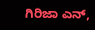ಗಿರಿಜಾ ಎನ್,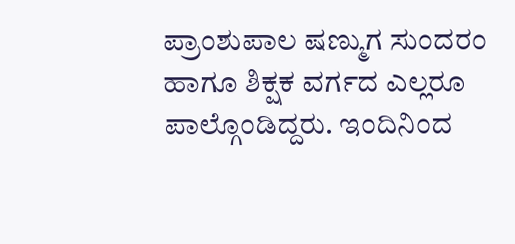ಪ್ರಾಂಶುಪಾಲ ಷಣ್ಮುಗ ಸುಂದರಂ ಹಾಗೂ ಶಿಕ್ಷಕ ವರ್ಗದ ಎಲ್ಲರೂ ಪಾಲ್ಗೊಂಡಿದ್ದರು. ಇಂದಿನಿಂದ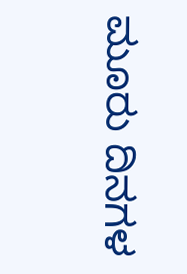ಮೂರು ದಿನಗಳ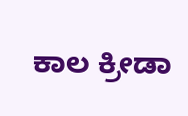ಕಾಲ ಕ್ರೀಡಾ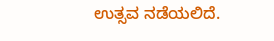ಉತ್ಸವ ನಡೆಯಲಿದೆ.